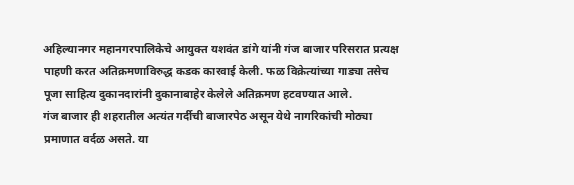अहिल्यानगर महानगरपालिकेचे आयुक्त यशवंत डांगे यांनी गंज बाजार परिसरात प्रत्यक्ष पाहणी करत अतिक्रमणाविरुद्ध कडक कारवाई केली. फळ विक्रेत्यांच्या गाड्या तसेच पूजा साहित्य दुकानदारांनी दुकानाबाहेर केलेले अतिक्रमण हटवण्यात आले.
गंज बाजार ही शहरातील अत्यंत गर्दीची बाजारपेठ असून येथे नागरिकांची मोठ्या प्रमाणात वर्दळ असते. या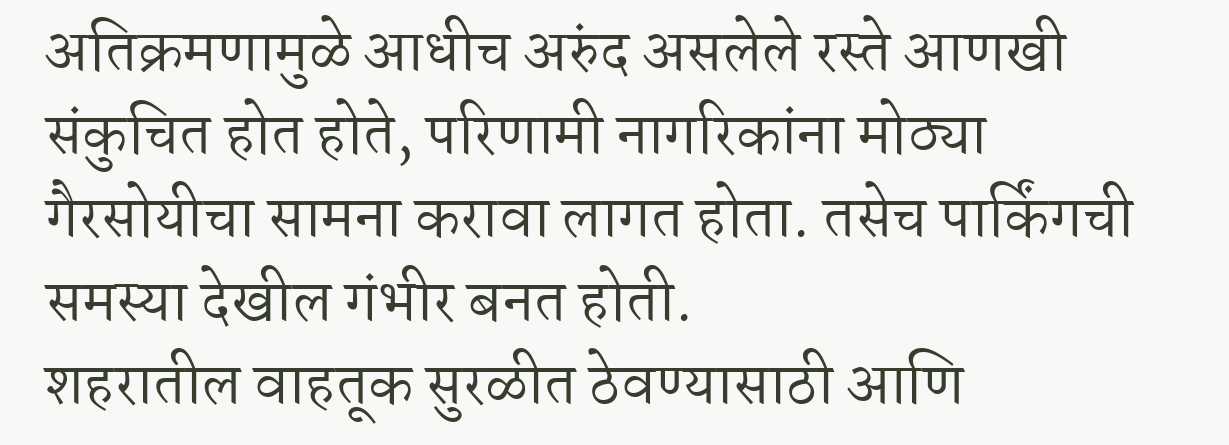अतिक्रमणामुळे आधीच अरुंद असलेले रस्ते आणखी संकुचित होत होते, परिणामी नागरिकांना मोठ्या गैरसोयीचा सामना करावा लागत होता. तसेच पार्किंगची समस्या देखील गंभीर बनत होती.
शहरातील वाहतूक सुरळीत ठेवण्यासाठी आणि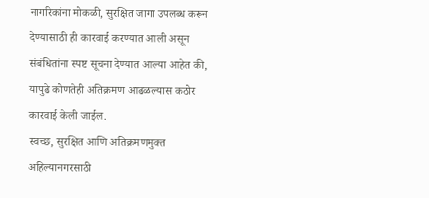नागरिकांना मोकळी, सुरक्षित जागा उपलब्ध करून देण्यासाठी ही कारवाई करण्यात आली असून संबंधितांना स्पष्ट सूचना देण्यात आल्या आहेत की, यापुढे कोणतेही अतिक्रमण आढळल्यास कठोर कारवाई केली जाईल.
स्वच्छ, सुरक्षित आणि अतिक्रमणमुक्त अहिल्यानगरसाठी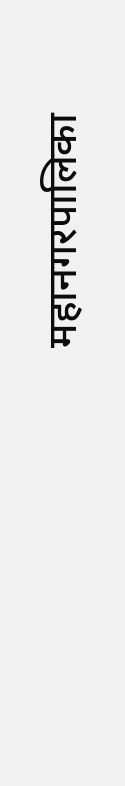महानगरपालिका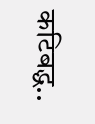कटिबद्ध..